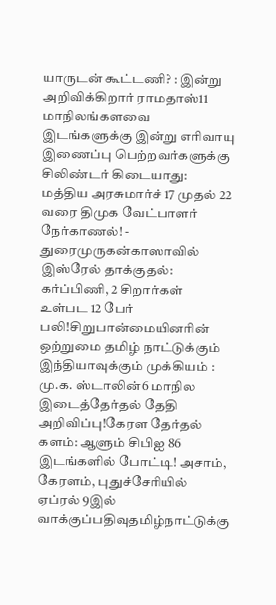யாருடன் கூட்டணி? : இன்று அறிவிக்கிறார் ராமதாஸ்11 மாநிலங்களவை இடங்களுக்கு இன்று எரிவாயு இணைப்பு பெற்றவர்களுக்கு சிலிண்டர் கிடையாது: மத்திய அரசுமார்ச் 17 முதல் 22 வரை திமுக வேட்பாளர் நேர்காணல்! - துரைமுருகன்காஸாவில் இஸ்ரேல் தாக்குதல்: கர்ப்பிணி, 2 சிறார்கள் உள்பட 12 பேர் பலி!சிறுபான்மையினரின் ஒற்றுமை தமிழ் நாட்டுக்கும் இந்தியாவுக்கும் முக்கியம் : மு.க. ஸ்டாலின்6 மாநில இடைத்தேர்தல் தேதி அறிவிப்பு!கேரள தேர்தல் களம்: ஆளும் சிபிஐ 86 இடங்களில் போட்டி! அசாம், கேரளம், புதுச்சேரியில் ஏப்ரல் 9இல் வாக்குப்பதிவுதமிழ்நாட்டுக்கு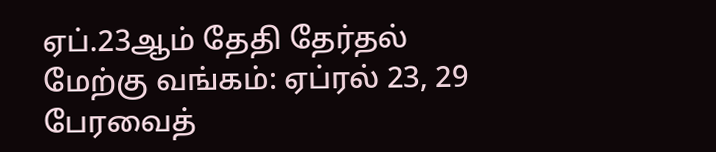ஏப்.23ஆம் தேதி தேர்தல் மேற்கு வங்கம்: ஏப்ரல் 23, 29 பேரவைத்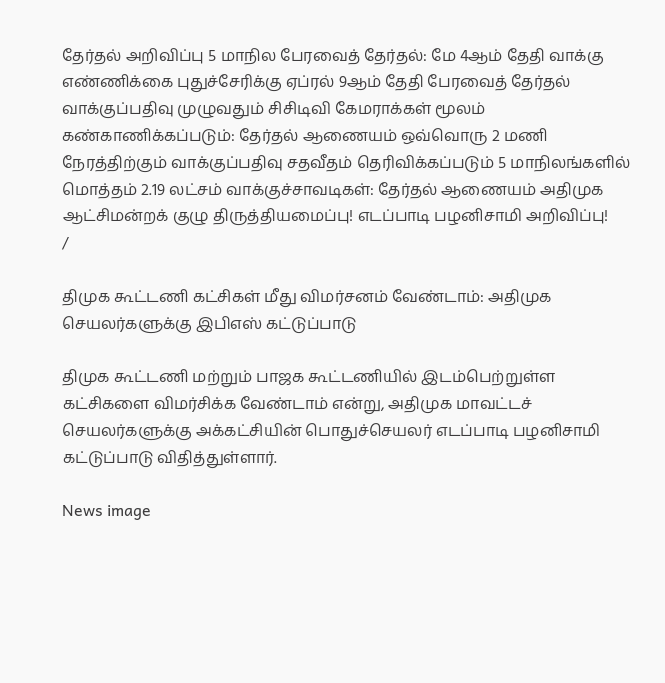தேர்தல் அறிவிப்பு 5 மாநில பேரவைத் தேர்தல்: மே 4ஆம் தேதி வாக்கு எண்ணிக்கை புதுச்சேரிக்கு ஏப்ரல் 9ஆம் தேதி பேரவைத் தேர்தல் வாக்குப்பதிவு முழுவதும் சிசிடிவி கேமராக்கள் மூலம் கண்காணிக்கப்படும்: தேர்தல் ஆணையம் ஒவ்வொரு 2 மணி நேரத்திற்கும் வாக்குப்பதிவு சதவீதம் தெரிவிக்கப்படும் 5 மாநிலங்களில் மொத்தம் 2.19 லட்சம் வாக்குச்சாவடிகள்: தேர்தல் ஆணையம் அதிமுக ஆட்சிமன்றக் குழு திருத்தியமைப்பு! எடப்பாடி பழனிசாமி அறிவிப்பு!
/

திமுக கூட்டணி கட்சிகள் மீது விமர்சனம் வேண்டாம்: அதிமுக செயலர்களுக்கு இபிஎஸ் கட்டுப்பாடு

திமுக கூட்டணி மற்றும் பாஜக கூட்டணியில் இடம்பெற்றுள்ள கட்சிகளை விமர்சிக்க வேண்டாம் என்று, அதிமுக மாவட்டச் செயலர்களுக்கு அக்கட்சியின் பொதுச்செயலர் எடப்பாடி பழனிசாமி கட்டுப்பாடு விதித்துள்ளார்.

News image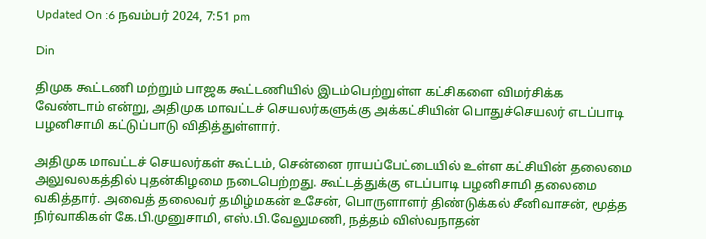Updated On :6 நவம்பர் 2024, 7:51 pm

Din

திமுக கூட்டணி மற்றும் பாஜக கூட்டணியில் இடம்பெற்றுள்ள கட்சிகளை விமர்சிக்க வேண்டாம் என்று, அதிமுக மாவட்டச் செயலர்களுக்கு அக்கட்சியின் பொதுச்செயலர் எடப்பாடி பழனிசாமி கட்டுப்பாடு விதித்துள்ளார்.

அதிமுக மாவட்டச் செயலர்கள் கூட்டம், சென்னை ராயப்பேட்டையில் உள்ள கட்சியின் தலைமை அலுவலகத்தில் புதன்கிழமை நடைபெற்றது. கூட்டத்துக்கு எடப்பாடி பழனிசாமி தலைமை வகித்தார். அவைத் தலைவர் தமிழ்மகன் உசேன், பொருளாளர் திண்டுக்கல் சீனிவாசன், மூத்த நிர்வாகிகள் கே.பி.முனுசாமி, எஸ்.பி.வேலுமணி, நத்தம் விஸ்வநாதன்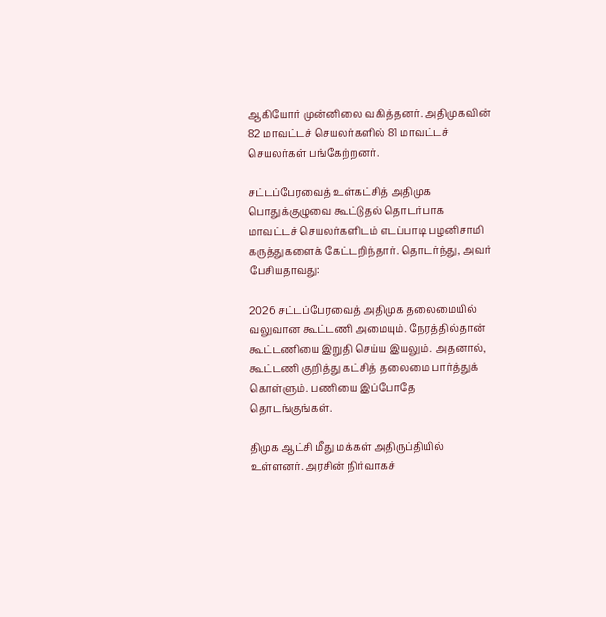ஆகியோர் முன்னிலை வகித்தனர். அதிமுகவின் 82 மாவட்டச் செயலர்களில் 81 மாவட்டச் செயலர்கள் பங்கேற்றனர்.

சட்டப்பேரவைத் உள்கட்சித் அதிமுக பொதுக்குழுவை கூட்டுதல் தொடர்பாக மாவட்டச் செயலர்களிடம் எடப்பாடி பழனிசாமி கருத்துகளைக் கேட்டறிந்தார். தொடர்ந்து, அவர் பேசியதாவது:

2026 சட்டப்பேரவைத் அதிமுக தலைமையில் வலுவான கூட்டணி அமையும். நேரத்தில்தான் கூட்டணியை இறுதி செய்ய இயலும். அதனால், கூட்டணி குறித்து கட்சித் தலைமை பார்த்துக் கொள்ளும். பணியை இப்போதே தொடங்குங்கள்.

திமுக ஆட்சி மீது மக்கள் அதிருப்தியில் உள்ளனர். அரசின் நிர்வாகச்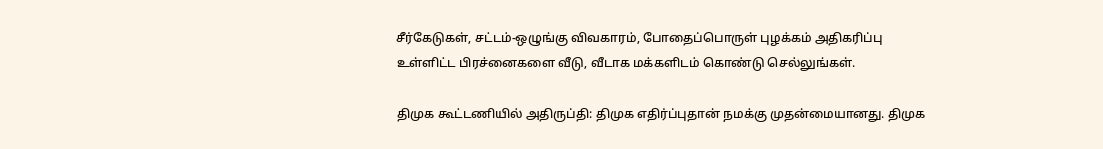சீர்கேடுகள், சட்டம்-ஒழுங்கு விவகாரம், போதைப்பொருள் புழக்கம் அதிகரிப்பு உள்ளிட்ட பிரச்னைகளை வீடு, வீடாக மக்களிடம் கொண்டு செல்லுங்கள்.

திமுக கூட்டணியில் அதிருப்தி: திமுக எதிர்ப்புதான் நமக்கு முதன்மையானது. திமுக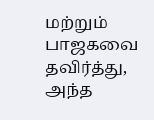மற்றும் பாஜகவை தவிர்த்து, அந்த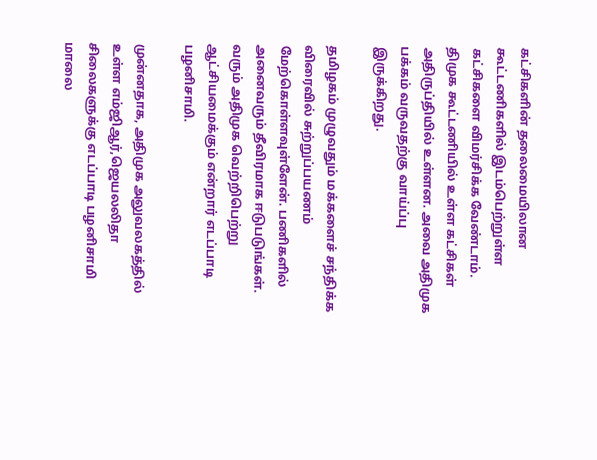கட்சிகளின் தலைமையிலான கூட்டணிகளில் இடம்பெற்றுள்ள கட்சிகளை விமர்சிக்க வேண்டாம். திமுக கூட்டணியில் உள்ள கட்சிகள் அதிருப்தியில் உள்ளன. அவை அதிமுக பக்கம் வருவதற்கு வாய்ப்பு இருக்கிறது.

தமிழகம் முழுவதும் மக்களைச் சந்திக்க விரைவில் சுற்றுப்பயணம் மேற்கொள்ளவுள்ளேன். பணிகளில் அனைவரும் தீவிரமாக ஈடுபடுங்கள். வரும் அதிமுக வெற்றிபெற்று ஆட்சியமைக்கும் என்றார் எடப்பாடி பழனிசாமி.

முன்னதாக, அதிமுக அலுவலகத்தில் உள்ள எம்ஜிஆர்,ஜெயலலிதா சிலைகளுக்கு எடப்பாடி பழனிசாமி மாலை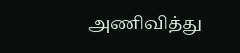அணிவித்து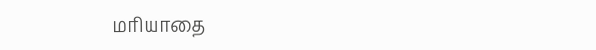மரியாதை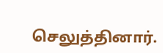செலுத்தினார்.